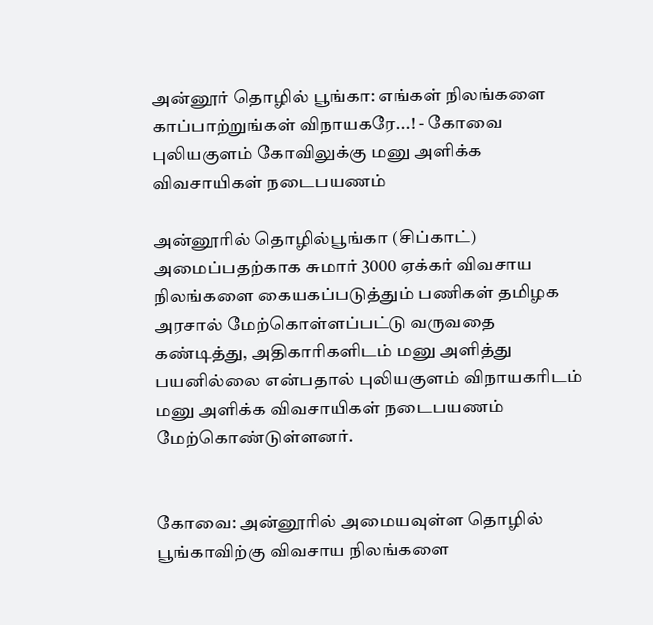அன்னூர் தொழில் பூங்கா: எங்கள் நிலங்களை காப்பாற்றுங்கள் விநாயகரே...! - கோவை புலியகுளம் கோவிலுக்கு மனு அளிக்க விவசாயிகள் நடைபயணம்

அன்னூரில் தொழில்பூங்கா (சிப்காட்) அமைப்பதற்காக சுமார் 3000 ஏக்கர் விவசாய நிலங்களை கையகப்படுத்தும் பணிகள் தமிழக அரசால் மேற்கொள்ளப்பட்டு வருவதை கண்டித்து, அதிகாரிகளிடம் மனு அளித்து பயனில்லை என்பதால் புலியகுளம் விநாயகரிடம் மனு அளிக்க விவசாயிகள் நடைபயணம் மேற்கொண்டுள்ளனர்.


கோவை: அன்னூரில் அமையவுள்ள தொழில் பூங்காவிற்கு விவசாய நிலங்களை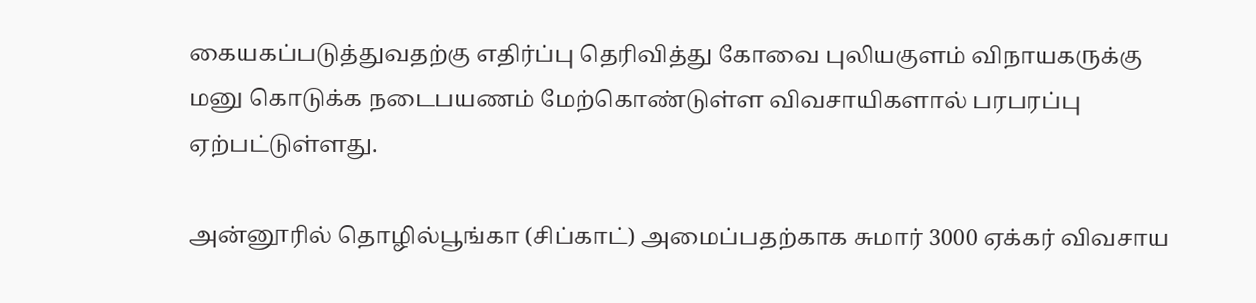கையகப்படுத்துவதற்கு எதிர்ப்பு தெரிவித்து கோவை புலியகுளம் விநாயகருக்கு மனு கொடுக்க நடைபயணம் மேற்கொண்டுள்ள விவசாயிகளால் பரபரப்பு ஏற்பட்டுள்ளது.

அன்னூரில் தொழில்பூங்கா (சிப்காட்) அமைப்பதற்காக சுமார் 3000 ஏக்கர் விவசாய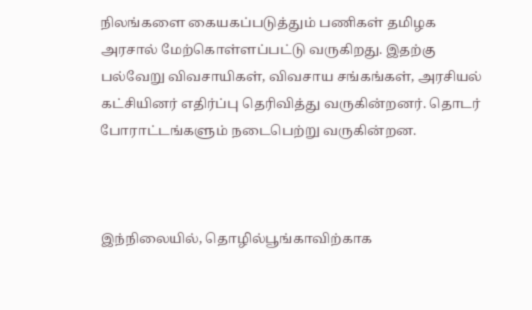நிலங்களை கையகப்படுத்தும் பணிகள் தமிழக அரசால் மேற்கொள்ளப்பட்டு வருகிறது. இதற்கு பல்வேறு விவசாயிகள், விவசாய சங்கங்கள், அரசியல் கட்சியினர் எதிர்ப்பு தெரிவித்து வருகின்றனர். தொடர் போராட்டங்களும் நடைபெற்று வருகின்றன.



இந்நிலையில், தொழில்பூங்காவிற்காக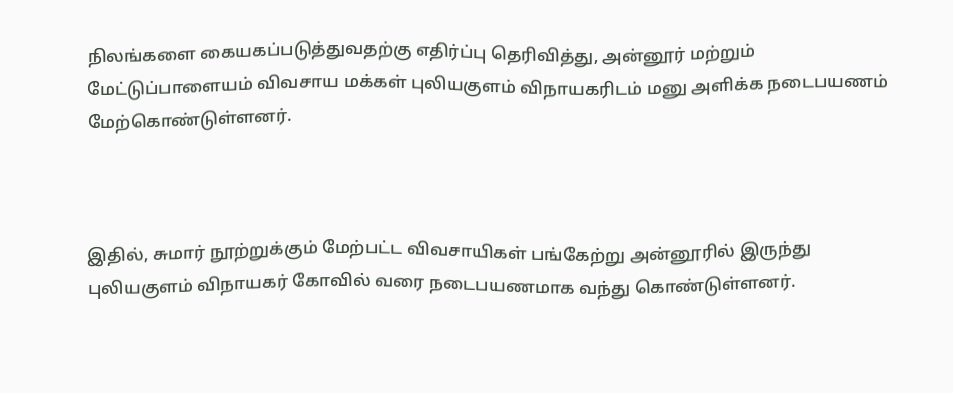நிலங்களை கையகப்படுத்துவதற்கு எதிர்ப்பு தெரிவித்து, அன்னூர் மற்றும் மேட்டுப்பாளையம் விவசாய மக்கள் புலியகுளம் விநாயகரிடம் மனு அளிக்க நடைபயணம் மேற்கொண்டுள்ளனர்.



இதில், சுமார் நூற்றுக்கும் மேற்பட்ட விவசாயிகள் பங்கேற்று அன்னூரில் இருந்து புலியகுளம் விநாயகர் கோவில் வரை நடைபயணமாக வந்து கொண்டுள்ளனர்.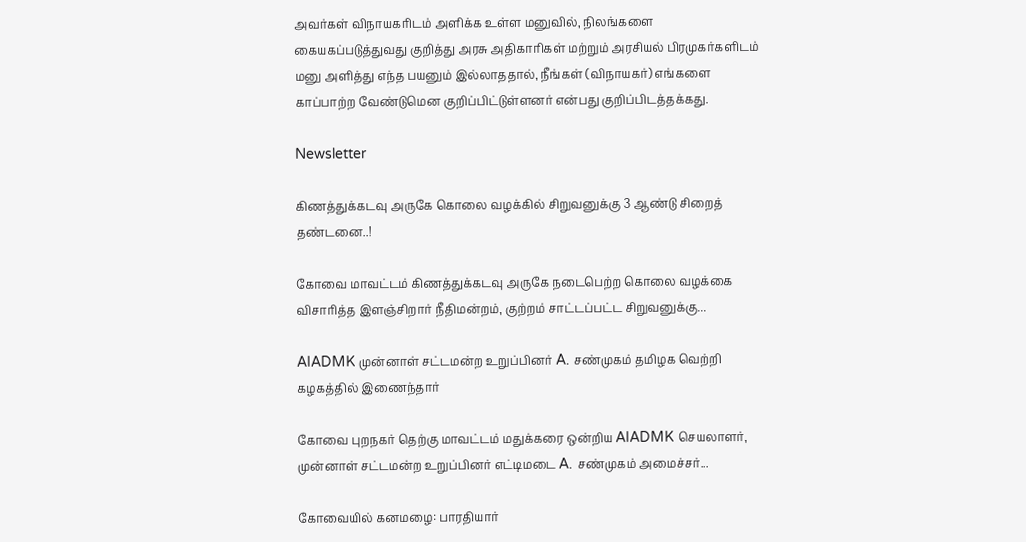அவர்கள் விநாயகரிடம் அளிக்க உள்ள மனுவில், நிலங்களை கையகப்படுத்துவது குறித்து அரசு அதிகாரிகள் மற்றும் அரசியல் பிரமுகர்களிடம் மனு அளித்து எந்த பயனும் இல்லாததால், நீங்கள் (விநாயகர்) எங்களை காப்பாற்ற வேண்டுமென குறிப்பிட்டுள்ளனர் என்பது குறிப்பிடத்தக்கது.

Newsletter

கிணத்துக்கடவு அருகே கொலை வழக்கில் சிறுவனுக்கு 3 ஆண்டு சிறைத் தண்டனை..!

கோவை மாவட்டம் கிணத்துக்கடவு அருகே நடைபெற்ற கொலை வழக்கை விசாரித்த இளஞ்சிறார் நீதிமன்றம், குற்றம் சாட்டப்பட்ட சிறுவனுக்கு...

AIADMK முன்னாள் சட்டமன்ற உறுப்பினர் A. சண்முகம் தமிழக வெற்றி கழகத்தில் இணைந்தார்

கோவை புறநகர் தெற்கு மாவட்டம் மதுக்கரை ஒன்றிய AIADMK செயலாளர், முன்னாள் சட்டமன்ற உறுப்பினர் எட்டிமடை A. சண்முகம் அமைச்சர்...

கோவையில் கனமழை: பாரதியார்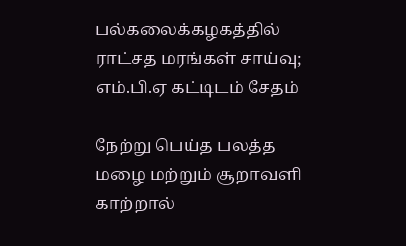பல்கலைக்கழகத்தில் ராட்சத மரங்கள் சாய்வு; எம்.பி.ஏ கட்டிடம் சேதம்

நேற்று பெய்த பலத்த மழை மற்றும் சூறாவளி காற்றால்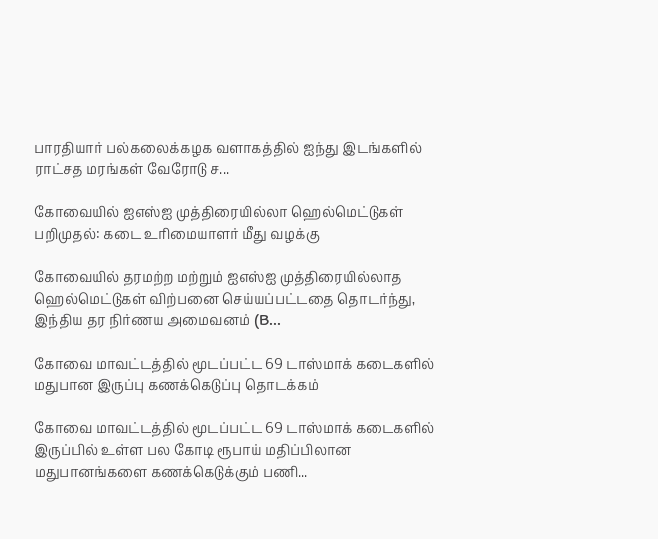பாரதியார் பல்கலைக்கழக வளாகத்தில் ஐந்து இடங்களில் ராட்சத மரங்கள் வேரோடு ச...

கோவையில் ஐஎஸ்ஐ முத்திரையில்லா ஹெல்மெட்டுகள் பறிமுதல்: கடை உரிமையாளர் மீது வழக்கு

கோவையில் தரமற்ற மற்றும் ஐஎஸ்ஐ முத்திரையில்லாத ஹெல்மெட்டுகள் விற்பனை செய்யப்பட்டதை தொடர்ந்து, இந்திய தர நிர்ணய அமைவனம் (B...

கோவை மாவட்டத்தில் மூடப்பட்ட 69 டாஸ்மாக் கடைகளில் மதுபான இருப்பு கணக்கெடுப்பு தொடக்கம்

கோவை மாவட்டத்தில் மூடப்பட்ட 69 டாஸ்மாக் கடைகளில் இருப்பில் உள்ள பல கோடி ரூபாய் மதிப்பிலான மதுபானங்களை கணக்கெடுக்கும் பணி...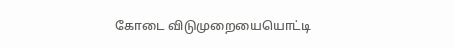கோடை விடுமுறையையொட்டி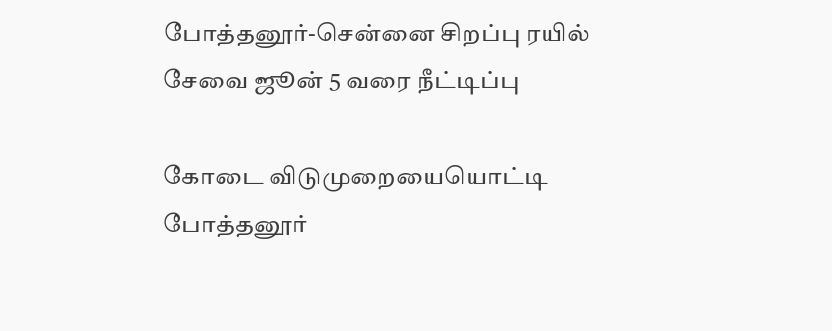போத்தனூர்-சென்னை சிறப்பு ரயில் சேவை ஜூன் 5 வரை நீட்டிப்பு

கோடை விடுமுறையையொட்டி போத்தனூர்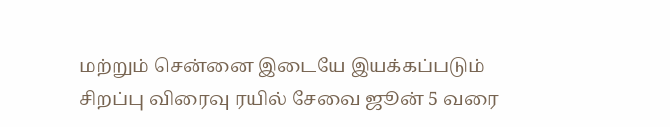மற்றும் சென்னை இடையே இயக்கப்படும் சிறப்பு விரைவு ரயில் சேவை ஜூன் 5 வரை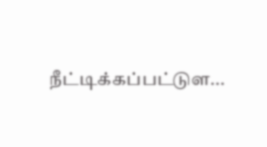நீட்டிக்கப்பட்டுள...